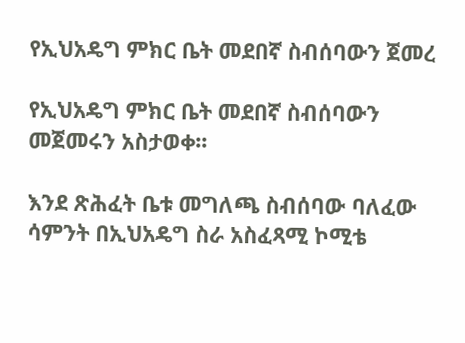የኢህአዴግ ምክር ቤት መደበኛ ስብሰባውን ጀመረ

የኢህአዴግ ምክር ቤት መደበኛ ስብሰባውን መጀመሩን አስታወቀ፡፡

እንደ ጽሕፈት ቤቱ መግለጫ ስብሰባው ባለፈው ሳምንት በኢህአዴግ ስራ አስፈጻሚ ኮሚቴ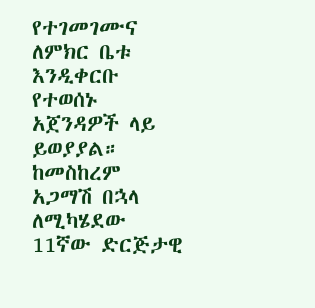የተገመገሙና ለምክር ቤቱ እንዲቀርቡ የተወሰኑ አጀንዳዎች ላይ ይወያያል። ከመስከረም አጋማሽ በኋላ ለሚካሄደው 11ኛው ድርጅታዊ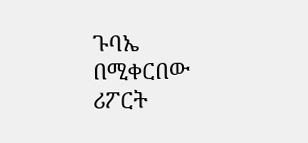ጉባኤ በሚቀርበው ሪፖርት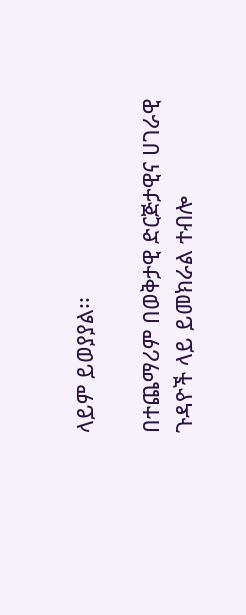ላይም ይወያያል፡፡

በተጨማሪም በወቅታዊ ድርጅታዊና ሀገራዊ ጉዳዮች ላይ ይመክራል ተብሎ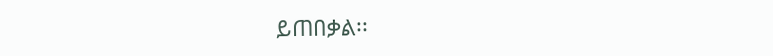ይጠበቃል፡፡